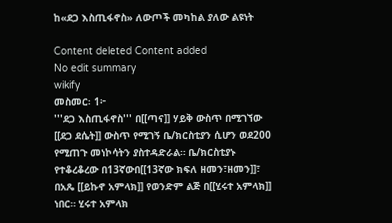ከ«ደጋ እስጢፋኖስ» ለውጦች መካከል ያለው ልዩነት

Content deleted Content added
No edit summary
wikify
መስመር፡ 1፦
'''ደጋ እስጢፋኖስ''' በ[[ጣና]] ሃይቅ ውስጥ በሚገኘው [[ደጋ ደሴት]] ውስጥ የሚገኝ ቤ/ክርስቲያን ሲሆን ወደ200 የሚጠጉ መነኮሳትን ያስተዳድራል። ቤ/ክርስቲያኑ የተቆረቆረው በ13ኛውበ[[13ኛው ክፍለ ዘመን፣ዘመን]]፣ በአጼ [[ይኩኖ አምላክ]] የወንድም ልጅ በ[[ሂሩተ አምላክ]] ነበር። ሂሩተ አምላክ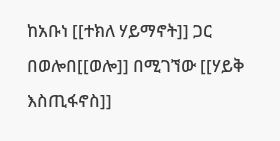ከአቡነ [[ተክለ ሃይማኖት]] ጋር በወሎበ[[ወሎ]] በሚገኘው [[ሃይቅ እስጢፋኖስ]]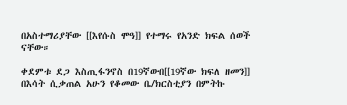በአስተማሪያቸው [[እየሱስ ሞዓ]] የተማሩ የአንድ ክፍል ሰወች ናቸው።

ቀደምቱ ደጋ እስጢፋንኖስ በ19ኛውበ[[19ኛው ክፍለ ዘመን]] በእሳት ሲቃጠል አሁን የቆመው ቤ/ክርስቲያን በምትኩ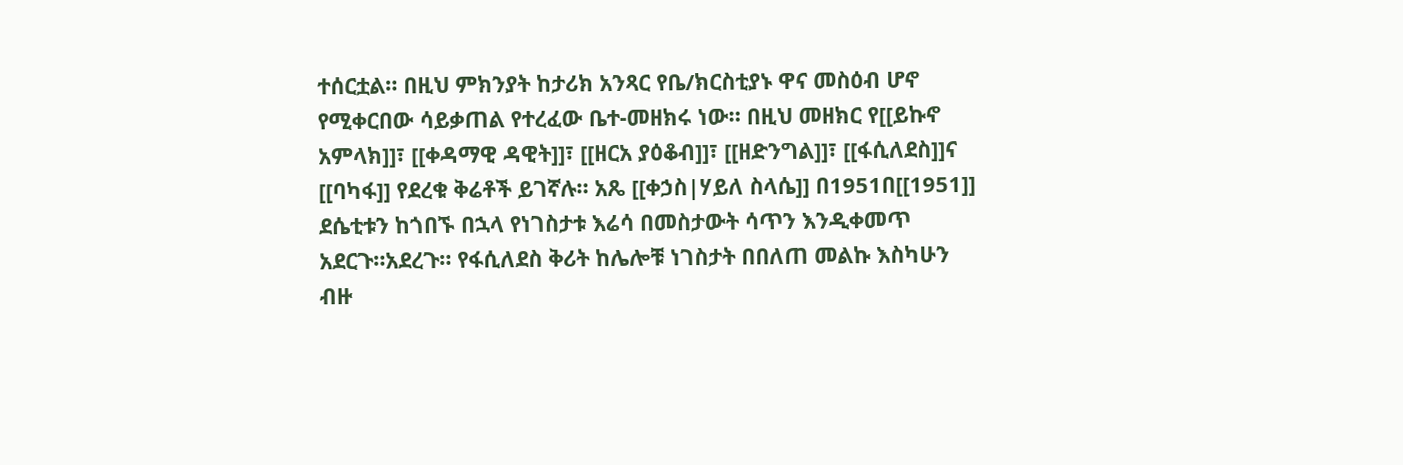ተሰርቷል። በዚህ ምክንያት ከታሪክ አንጻር የቤ/ክርስቲያኑ ዋና መስዕብ ሆኖ የሚቀርበው ሳይቃጠል የተረፈው ቤተ-መዘክሩ ነው። በዚህ መዘክር የ[[ይኩኖ አምላክ]]፣ [[ቀዳማዊ ዳዊት]]፣ [[ዘርአ ያዕቆብ]]፣ [[ዘድንግል]]፣ [[ፋሲለደስ]]ና [[ባካፋ]] የደረቁ ቅሬቶች ይገኛሉ። አጼ [[ቀኃስ|ሃይለ ስላሴ]] በ1951በ[[1951]] ደሴቲቱን ከጎበኙ በኋላ የነገስታቱ እሬሳ በመስታውት ሳጥን እንዲቀመጥ አደርጉ።አደረጉ። የፋሲለደስ ቅሪት ከሌሎቹ ነገስታት በበለጠ መልኩ እስካሁን ብዙ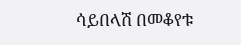ሳይበላሽ በመቆየቱ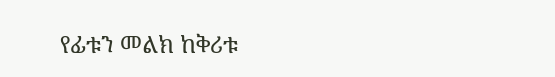የፊቱን መልክ ከቅሪቱ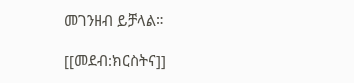መገንዘብ ይቻላል።

[[መደብ:ክርስትና]]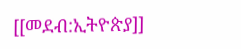[[መደብ:ኢትዮጵያ]]